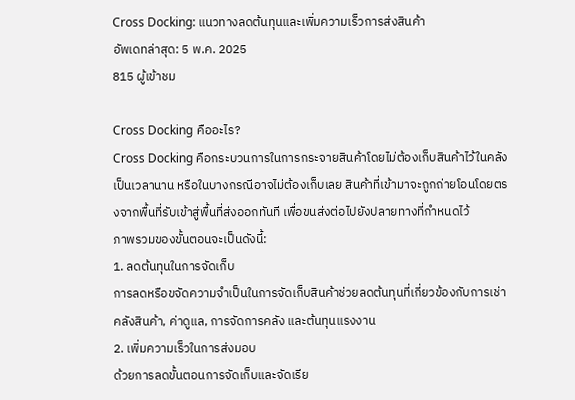Cross Docking: แนวทางลดต้นทุนและเพิ่มความเร็วการส่งสินค้า
อัพเดทล่าสุด: 5 พ.ค. 2025
815 ผู้เข้าชม

Cross Docking คืออะไร?
Cross Docking คือกระบวนการในการกระจายสินค้าโดยไม่ต้องเก็บสินค้าไว้ในคลังเป็นเวลานาน หรือในบางกรณีอาจไม่ต้องเก็บเลย สินค้าที่เข้ามาจะถูกถ่ายโอนโดยตรงจากพื้นที่รับเข้าสู่พื้นที่ส่งออกทันที เพื่อขนส่งต่อไปยังปลายทางที่กำหนดไว้
ภาพรวมของขั้นตอนจะเป็นดังนี้:
1. ลดต้นทุนในการจัดเก็บ
การลดหรือขจัดความจำเป็นในการจัดเก็บสินค้าช่วยลดต้นทุนที่เกี่ยวข้องกับการเช่าคลังสินค้า, ค่าดูแล, การจัดการคลัง และต้นทุนแรงงาน
2. เพิ่มความเร็วในการส่งมอบ
ด้วยการลดขั้นตอนการจัดเก็บและจัดเรีย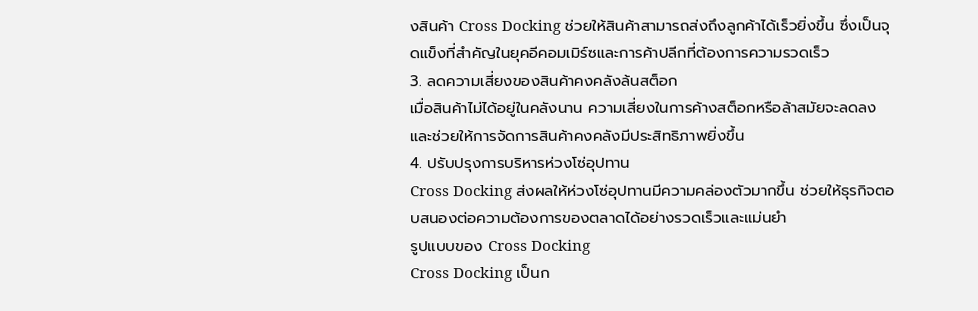งสินค้า Cross Docking ช่วยให้สินค้าสามารถส่งถึงลูกค้าได้เร็วยิ่งขึ้น ซึ่งเป็นจุดแข็งที่สำคัญในยุคอีคอมเมิร์ซและการค้าปลีกที่ต้องการความรวดเร็ว
3. ลดความเสี่ยงของสินค้าคงคลังล้นสต็อก
เมื่อสินค้าไม่ได้อยู่ในคลังนาน ความเสี่ยงในการค้างสต็อกหรือล้าสมัยจะลดลง และช่วยให้การจัดการสินค้าคงคลังมีประสิทธิภาพยิ่งขึ้น
4. ปรับปรุงการบริหารห่วงโซ่อุปทาน
Cross Docking ส่งผลให้ห่วงโซ่อุปทานมีความคล่องตัวมากขึ้น ช่วยให้ธุรกิจตอบสนองต่อความต้องการของตลาดได้อย่างรวดเร็วและแม่นยำ
รูปแบบของ Cross Docking
Cross Docking เป็นก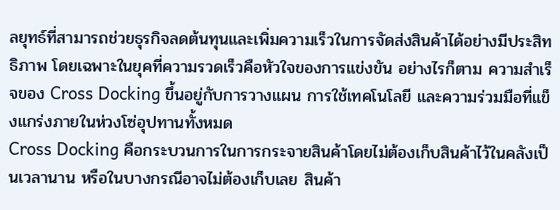ลยุทธ์ที่สามารถช่วยธุรกิจลดต้นทุนและเพิ่มความเร็วในการจัดส่งสินค้าได้อย่างมีประสิทธิภาพ โดยเฉพาะในยุคที่ความรวดเร็วคือหัวใจของการแข่งขัน อย่างไรก็ตาม ความสำเร็จของ Cross Docking ขึ้นอยู่กับการวางแผน การใช้เทคโนโลยี และความร่วมมือที่แข็งแกร่งภายในห่วงโซ่อุปทานทั้งหมด
Cross Docking คือกระบวนการในการกระจายสินค้าโดยไม่ต้องเก็บสินค้าไว้ในคลังเป็นเวลานาน หรือในบางกรณีอาจไม่ต้องเก็บเลย สินค้า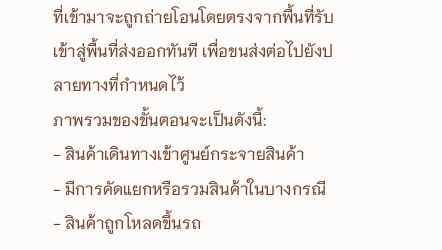ที่เข้ามาจะถูกถ่ายโอนโดยตรงจากพื้นที่รับเข้าสู่พื้นที่ส่งออกทันที เพื่อขนส่งต่อไปยังปลายทางที่กำหนดไว้
ภาพรวมของขั้นตอนจะเป็นดังนี้:
- สินค้าเดินทางเข้าศูนย์กระจายสินค้า
- มีการคัดแยกหรือรวมสินค้าในบางกรณี
- สินค้าถูกโหลดขึ้นรถ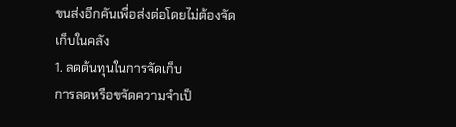ขนส่งอีกคันเพื่อส่งต่อโดยไม่ต้องจัดเก็บในคลัง
1. ลดต้นทุนในการจัดเก็บ
การลดหรือขจัดความจำเป็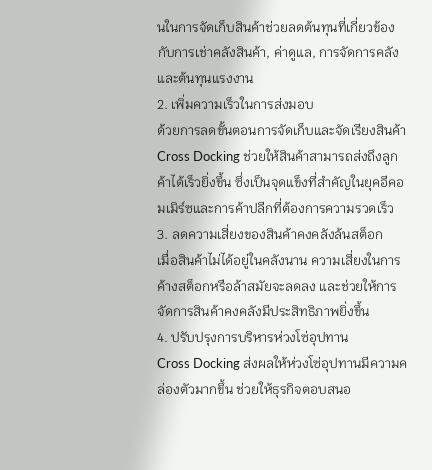นในการจัดเก็บสินค้าช่วยลดต้นทุนที่เกี่ยวข้องกับการเช่าคลังสินค้า, ค่าดูแล, การจัดการคลัง และต้นทุนแรงงาน
2. เพิ่มความเร็วในการส่งมอบ
ด้วยการลดขั้นตอนการจัดเก็บและจัดเรียงสินค้า Cross Docking ช่วยให้สินค้าสามารถส่งถึงลูกค้าได้เร็วยิ่งขึ้น ซึ่งเป็นจุดแข็งที่สำคัญในยุคอีคอมเมิร์ซและการค้าปลีกที่ต้องการความรวดเร็ว
3. ลดความเสี่ยงของสินค้าคงคลังล้นสต็อก
เมื่อสินค้าไม่ได้อยู่ในคลังนาน ความเสี่ยงในการค้างสต็อกหรือล้าสมัยจะลดลง และช่วยให้การจัดการสินค้าคงคลังมีประสิทธิภาพยิ่งขึ้น
4. ปรับปรุงการบริหารห่วงโซ่อุปทาน
Cross Docking ส่งผลให้ห่วงโซ่อุปทานมีความคล่องตัวมากขึ้น ช่วยให้ธุรกิจตอบสนอ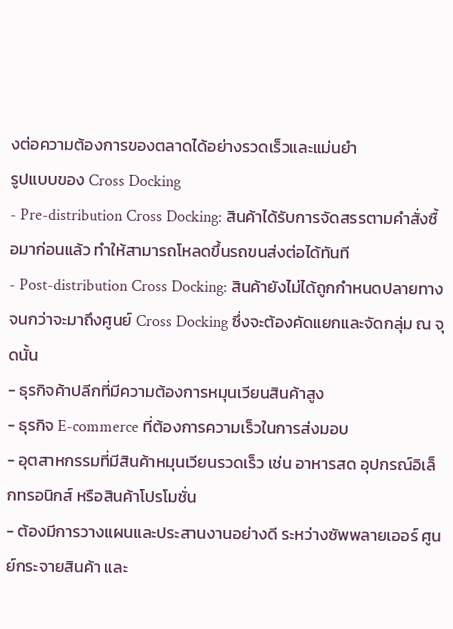งต่อความต้องการของตลาดได้อย่างรวดเร็วและแม่นยำ
รูปแบบของ Cross Docking
- Pre-distribution Cross Docking: สินค้าได้รับการจัดสรรตามคำสั่งซื้อมาก่อนแล้ว ทำให้สามารถโหลดขึ้นรถขนส่งต่อได้ทันที
- Post-distribution Cross Docking: สินค้ายังไม่ได้ถูกกำหนดปลายทางจนกว่าจะมาถึงศูนย์ Cross Docking ซึ่งจะต้องคัดแยกและจัดกลุ่ม ณ จุดนั้น
- ธุรกิจค้าปลีกที่มีความต้องการหมุนเวียนสินค้าสูง
- ธุรกิจ E-commerce ที่ต้องการความเร็วในการส่งมอบ
- อุตสาหกรรมที่มีสินค้าหมุนเวียนรวดเร็ว เช่น อาหารสด อุปกรณ์อิเล็กทรอนิกส์ หรือสินค้าโปรโมชั่น
- ต้องมีการวางแผนและประสานงานอย่างดี ระหว่างซัพพลายเออร์ ศูนย์กระจายสินค้า และ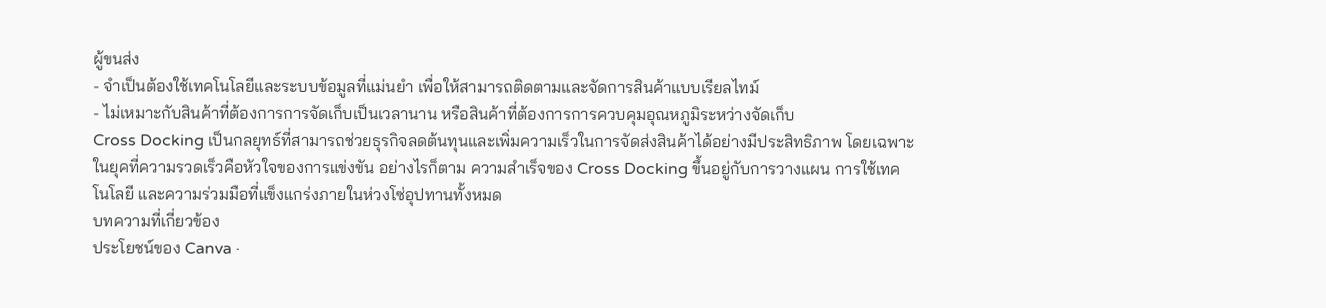ผู้ขนส่ง
- จำเป็นต้องใช้เทคโนโลยีและระบบข้อมูลที่แม่นยำ เพื่อให้สามารถติดตามและจัดการสินค้าแบบเรียลไทม์
- ไม่เหมาะกับสินค้าที่ต้องการการจัดเก็บเป็นเวลานาน หรือสินค้าที่ต้องการการควบคุมอุณหภูมิระหว่างจัดเก็บ
Cross Docking เป็นกลยุทธ์ที่สามารถช่วยธุรกิจลดต้นทุนและเพิ่มความเร็วในการจัดส่งสินค้าได้อย่างมีประสิทธิภาพ โดยเฉพาะในยุคที่ความรวดเร็วคือหัวใจของการแข่งขัน อย่างไรก็ตาม ความสำเร็จของ Cross Docking ขึ้นอยู่กับการวางแผน การใช้เทคโนโลยี และความร่วมมือที่แข็งแกร่งภายในห่วงโซ่อุปทานทั้งหมด
บทความที่เกี่ยวข้อง
ประโยชน์ของ Canva ·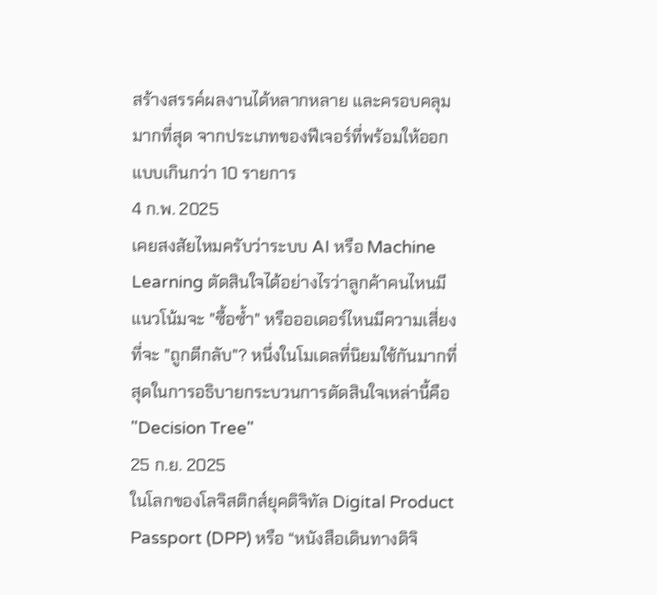สร้างสรรค์ผลงานได้หลากหลาย และครอบคลุมมากที่สุด จากประเภทของฟีเจอร์ที่พร้อมให้ออกแบบเกินกว่า 10 รายการ
4 ก.พ. 2025
เคยสงสัยไหมครับว่าระบบ AI หรือ Machine Learning ตัดสินใจได้อย่างไรว่าลูกค้าคนไหนมีแนวโน้มจะ "ซื้อซ้ำ" หรือออเดอร์ไหนมีความเสี่ยงที่จะ "ถูกตีกลับ"? หนึ่งในโมเดลที่นิยมใช้กันมากที่สุดในการอธิบายกระบวนการตัดสินใจเหล่านี้คือ "Decision Tree"
25 ก.ย. 2025
ในโลกของโลจิสติกส์ยุคดิจิทัล Digital Product Passport (DPP) หรือ “หนังสือเดินทางดิจิ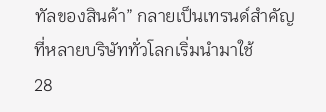ทัลของสินค้า” กลายเป็นเทรนด์สำคัญที่หลายบริษัททั่วโลกเริ่มนำมาใช้
28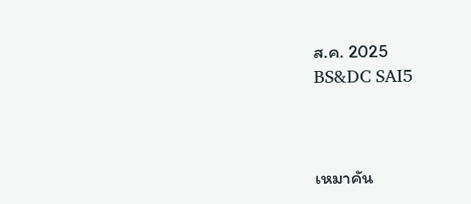ส.ค. 2025
BS&DC SAI5



เหมาคัน